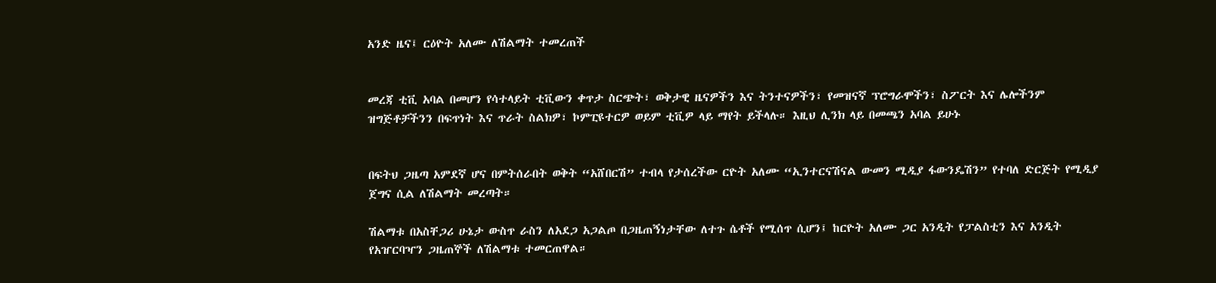አንድ ዜና፤ ርዕዮት አለሙ ለሽልማት ተመረጠች


መረጃ ቲቪ አባል በመሆን የሳተላይት ቲቪውን ቀጥታ ስርጭት፣ ወቅታዊ ዜናዎችን እና ትንተናዎችን፣ የመዝናኛ ፕሮግራሞችን፣ ስፖርት እና ሌሎችንም ዝግጅቶቻችንን በፍጥነት እና ጥራት ስልክዎ፣ ኮምፒዩተርዎ ወይም ቲቪዎ ላይ ማየት ይችላሉ። እዚህ ሊንክ ላይ በመጫን አባል ይሁኑ


በፍትህ ጋዜጣ አምደኛ ሆና በምትሰራበት ወቅት “አሸበርሽ” ተብላ የታሰረችው ርዮት አለሙ “ኢንተርናሽናል ውመን ሚዲያ ፋውንዴሽን” የተባለ ድርጅት የሚዲያ ጀግና ሲል ለሽልማት መረጣት።

ሽልማቱ በአስቸጋሪ ሁኔታ ውስጥ ራስን ለአደጋ አጋልጦ በጋዜጠኝነታቸው ለተጉ ሴቶች የሚሰጥ ሲሆን፤ ከርዮት አለሙ ጋር አንዲት የፓልስቲን እና አንዲት የአዠርባዣን ጋዜጠኞች ለሽልማቱ ተመርጠዋል።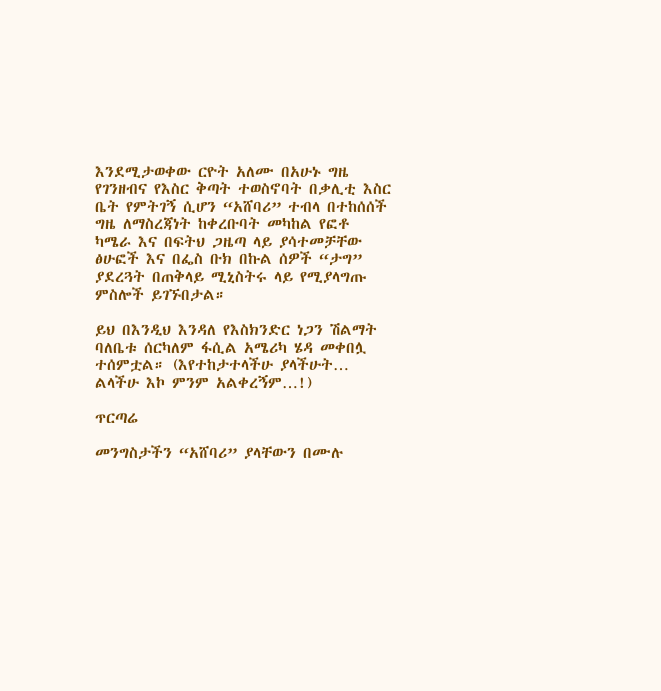እንደሚታወቀው ርዮት አለሙ በአሁኑ ግዜ የገንዘብና የእስር ቅጣት ተወስኖባት በቃሊቲ እስር ቤት የምትገኝ ሲሆን “አሸባሪ” ተብላ በተከሰሰች ግዜ ለማስረጃነት ከቀረቡባት መካከል የፎቶ ካሜራ እና በፍትህ ጋዜጣ ላይ ያሳተመቻቸው ፅሁፎች እና በፌስ ቡክ በኩል ሰዎች “ታግ” ያደረጓት በጠቅላይ ሚኒስትሩ ላይ የሚያላግጡ ምስሎች ይገኙበታል።

ይህ በእንዲህ እንዳለ የእስክንድር ነጋን ሽልማት ባለቤቱ ሰርካለም ፋሲል አሜሪካ ሄዳ መቀበሏ ተሰምቷል። (እየተከታተላችሁ ያላችሁት… ልላችሁ እኮ ምንም አልቀረኝም…!)

ጥርጣሬ

መንግስታችን “አሸባሪ” ያላቸውን በሙሉ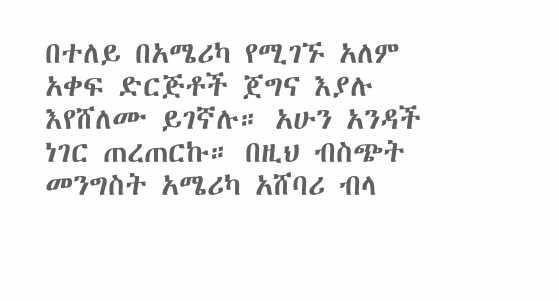በተለይ በአሜሪካ የሚገኙ አለም አቀፍ ድርጅቶች ጀግና እያሉ እየሸለሙ ይገኛሉ። አሁን አንዳች ነገር ጠረጠርኩ። በዚህ ብስጭት መንግስት አሜሪካ አሸባሪ ብላ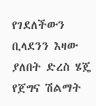የገደለችውን ቢላደንን እዛው ያለበት ድረስ ሄጄ የጀግና ሽልማት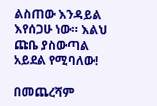ልስጠው እንዳይል እየሰጋሁ ነው። እልህ ጩቤ ያስውጣል አይደል የሚባለው!

በመጨረሻም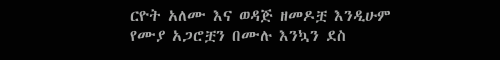ርዮት አለሙ እና ወዳጅ ዘመዶቿ እንዲሁም የሙያ አጋሮቿን በሙሉ እንኳን ደስ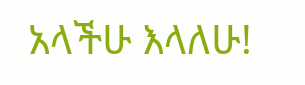አላችሁ እላለሁ!